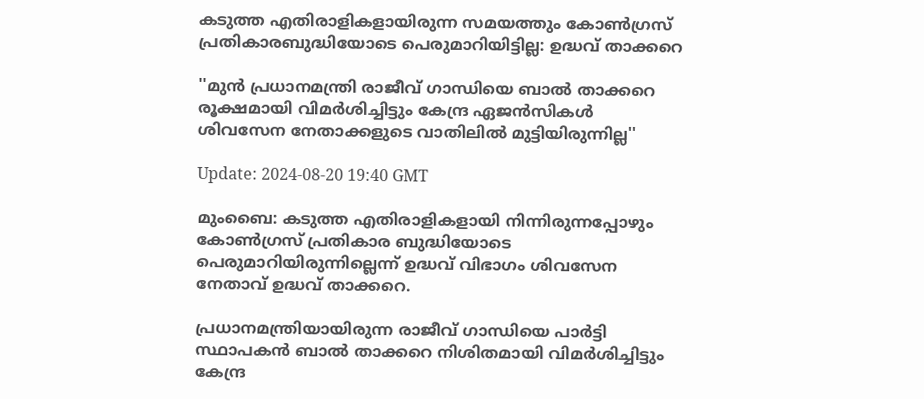കടുത്ത എതിരാളികളായിരുന്ന സമയത്തും കോൺഗ്രസ് പ്രതികാരബുദ്ധിയോടെ പെരുമാറിയിട്ടില്ല: ഉദ്ധവ് താക്കറെ

''മുൻ പ്രധാനമന്ത്രി രാജീവ് ഗാന്ധിയെ ബാൽ താക്കറെ രൂക്ഷമായി വിമർശിച്ചിട്ടും കേന്ദ്ര ഏജൻസികൾ ശിവസേന നേതാക്കളുടെ വാതിലിൽ മുട്ടിയിരുന്നില്ല''

Update: 2024-08-20 19:40 GMT

മുംബൈ: കടുത്ത എതിരാളികളായി നിന്നിരുന്നപ്പോഴും കോണ്‍ഗ്രസ് പ്രതികാര ബുദ്ധിയോടെ പെരുമാറിയിരുന്നില്ലെന്ന് ഉദ്ധവ് വിഭാഗം ശിവസേന നേതാവ് ഉദ്ധവ് താക്കറെ.

പ്രധാനമന്ത്രിയായിരുന്ന രാജീവ് ഗാന്ധിയെ പാർട്ടി സ്ഥാപകൻ ബാൽ താക്കറെ നിശിതമായി വിമര്‍ശിച്ചിട്ടും കേന്ദ്ര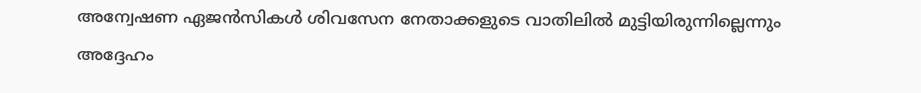അന്വേഷണ ഏജൻസികൾ ശിവസേന നേതാക്കളുടെ വാതിലിൽ മുട്ടിയിരുന്നില്ലെന്നും അദ്ദേഹം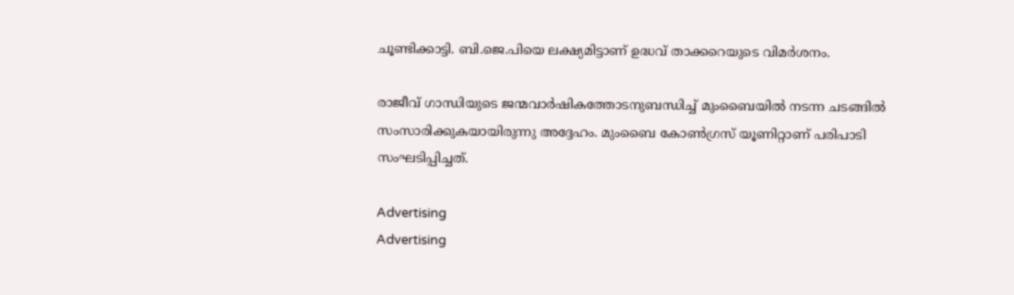ചൂണ്ടിക്കാട്ടി. ബി.ജെ.പിയെ ലക്ഷ്യമിട്ടാണ് ഉദ്ധവ് താക്കറെയുടെ വിമര്‍ശനം.

രാജീവ് ഗാന്ധിയുടെ ജന്മവാർഷികത്തോടനുബന്ധിച്ച് മുംബൈയിൽ നടന്ന ചടങ്ങിൽ സംസാരിക്കുകയായിരുന്നു അദ്ദേഹം. മുംബൈ കോണ്‍ഗ്രസ് യൂണിറ്റാണ് പരിപാടി സംഘടിപ്പിച്ചത്.

Advertising
Advertising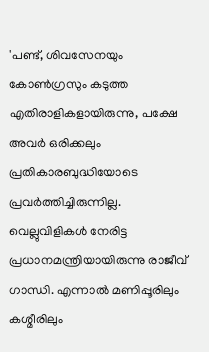'പണ്ട്, ശിവസേനയും കോൺഗ്രസും കടുത്ത എതിരാളികളായിരുന്നു, പക്ഷേ അവർ ഒരിക്കലും  പ്രതികാരബുദ്ധിയോടെ പ്രവർത്തിച്ചിരുന്നില്ല. വെല്ലുവിളികള്‍ നേരിട്ട പ്രധാനമന്ത്രിയായിരുന്നു രാജീവ് ഗാന്ധി. എന്നാല്‍ മണിപ്പൂരിലും കശ്മീരിലും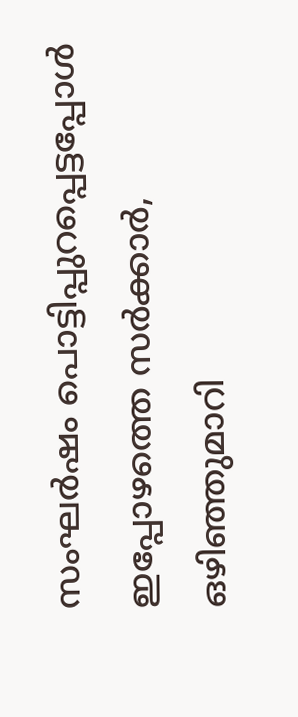സംഘര്‍ഷം പൊട്ടിപ്പുറപ്പെട്ടപ്പോള്‍ ഇപ്പോഴത്തെ സര്‍ക്കാര്‍, ഒഴിഞ്ഞുമാറി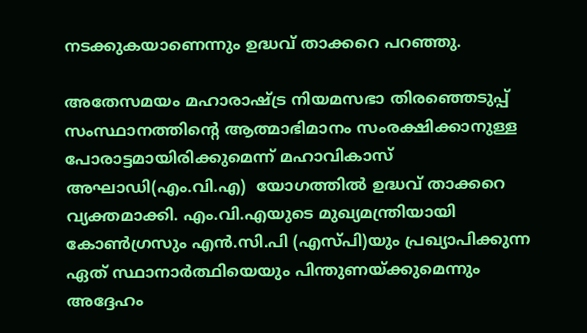നടക്കുകയാണെന്നും ഉദ്ധവ് താക്കറെ പറഞ്ഞു.

അതേസമയം മഹാരാഷ്ട്ര നിയമസഭാ തിരഞ്ഞെടുപ്പ് സംസ്ഥാനത്തിന്റെ ആത്മാഭിമാനം സംരക്ഷിക്കാനുള്ള പോരാട്ടമായിരിക്കുമെന്ന് മഹാവികാസ് അഘാഡി(എം.വി.എ)  യോഗത്തിൽ ഉദ്ധവ് താക്കറെ വ്യക്തമാക്കി. എം.വി.എയുടെ മുഖ്യമന്ത്രിയായി കോൺഗ്രസും എൻ.സി.പി (എസ്പി)യും പ്രഖ്യാപിക്കുന്ന ഏത് സ്ഥാനാർത്ഥിയെയും പിന്തുണയ്ക്കുമെന്നും അദ്ദേഹം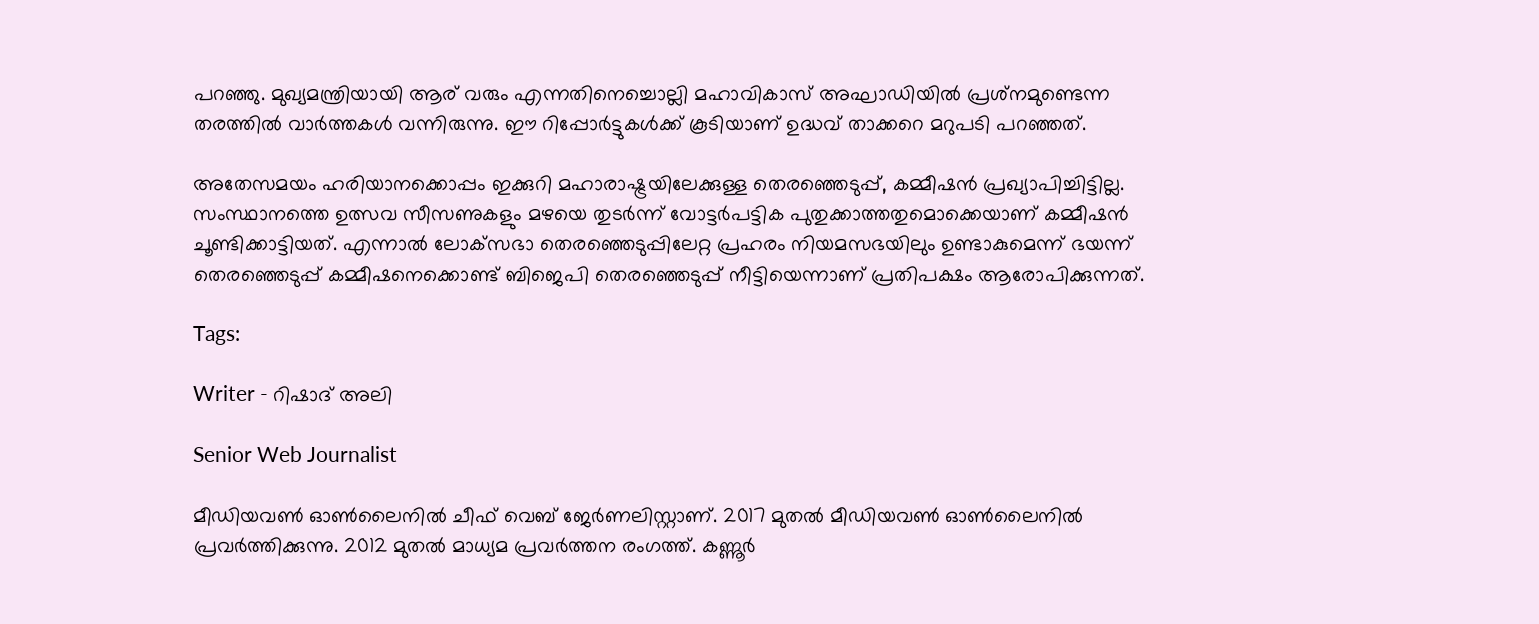പറഞ്ഞു. മുഖ്യമന്ത്രിയായി ആര് വരും എന്നതിനെച്ചൊല്ലി മഹാവികാസ് അഘാഡിയിൽ പ്രശ്‌നമുണ്ടെന്ന തരത്തിൽ വാർത്തകൾ വന്നിരുന്നു. ഈ റിപ്പോർട്ടുകൾക്ക് കൂടിയാണ് ഉദ്ധവ് താക്കറെ മറുപടി പറഞ്ഞത്.

അതേസമയം ഹരിയാനക്കൊപ്പം ഇക്കുറി മഹാരാഷ്ട്രയിലേക്കുള്ള തെരഞ്ഞെടുപ്പ്, കമ്മീഷൻ പ്രഖ്യാപിച്ചിട്ടില്ല. സംസ്ഥാനത്തെ ഉത്സവ സീസണുകളും മഴയെ തുടർന്ന് വോട്ടർപട്ടിക പുതുക്കാത്തതുമൊക്കെയാണ് കമ്മീഷൻ ചൂണ്ടിക്കാട്ടിയത്. എന്നാൽ ലോക്‌സഭാ തെരഞ്ഞെടുപ്പിലേറ്റ പ്രഹരം നിയമസഭയിലും ഉണ്ടാകുമെന്ന് ഭയന്ന് തെരഞ്ഞെടുപ്പ് കമ്മീഷനെക്കൊണ്ട് ബിജെപി തെരഞ്ഞെടുപ്പ് നീട്ടിയെന്നാണ് പ്രതിപക്ഷം ആരോപിക്കുന്നത്.

Tags:

Writer - റിഷാദ് അലി

Senior Web Journalist

മീഡിയവൺ ഓൺലൈനിൽ ചീഫ് വെബ് ജേർണലിസ്റ്റാണ്. 2017 മുതൽ മീഡിയവൺ ഓൺലൈനിൽ പ്രവർത്തിക്കുന്നു. 2012 മുതൽ മാധ്യമ പ്രവർത്തന രംഗത്ത്. കണ്ണൂര്‍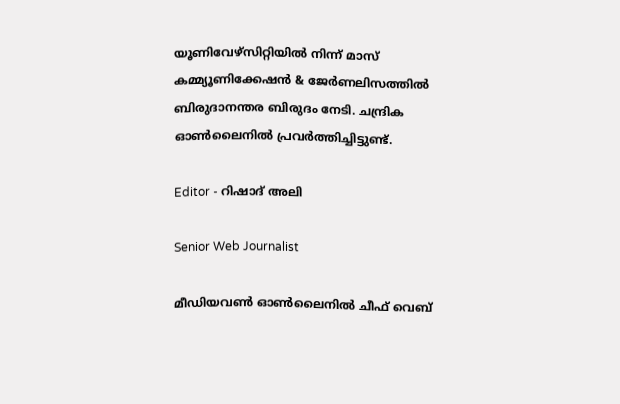യൂണിവേഴ്‌സിറ്റിയിൽ നിന്ന് മാസ് കമ്മ്യൂണിക്കേഷന്‍ & ജേര്‍ണലിസത്തില്‍ ബിരുദാനന്തര ബിരുദം നേടി. ചന്ദ്രിക ഓണ്‍ലൈനില്‍ പ്രവര്‍ത്തിച്ചിട്ടുണ്ട്.

Editor - റിഷാദ് അലി

Senior Web Journalist

മീഡിയവൺ ഓൺലൈനിൽ ചീഫ് വെബ്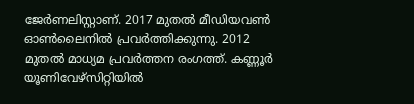ജേർണലിസ്റ്റാണ്. 2017 മുതൽ മീഡിയവൺ ഓൺലൈനിൽ പ്രവർത്തിക്കുന്നു. 2012 മുതൽ മാധ്യമ പ്രവർത്തന രംഗത്ത്. കണ്ണൂര്‍ യൂണിവേഴ്‌സിറ്റിയിൽ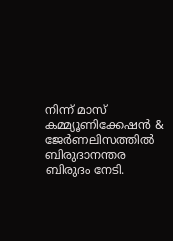നിന്ന് മാസ് കമ്മ്യൂണിക്കേഷന്‍ & ജേര്‍ണലിസത്തില്‍ ബിരുദാനന്തര ബിരുദം നേടി.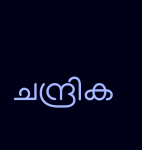ചന്ദ്രിക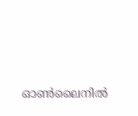ഓണ്‍ലൈനില്‍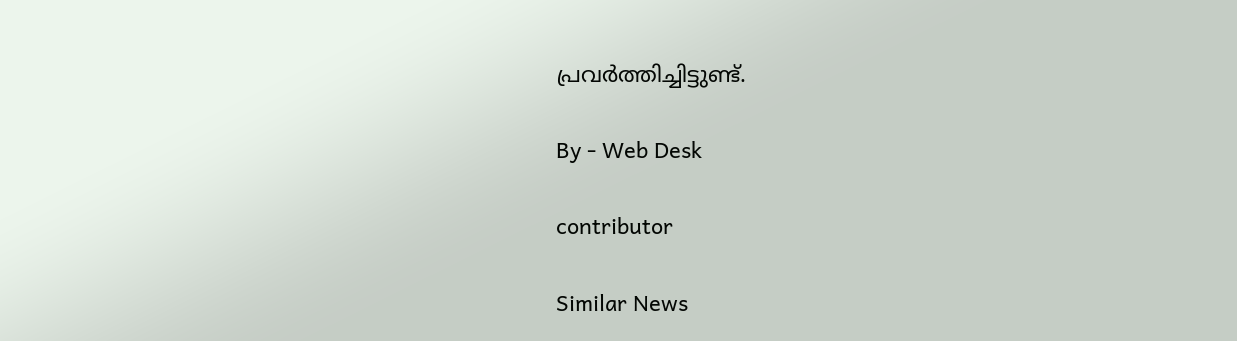പ്രവര്‍ത്തിച്ചിട്ടുണ്ട്.

By - Web Desk

contributor

Similar News